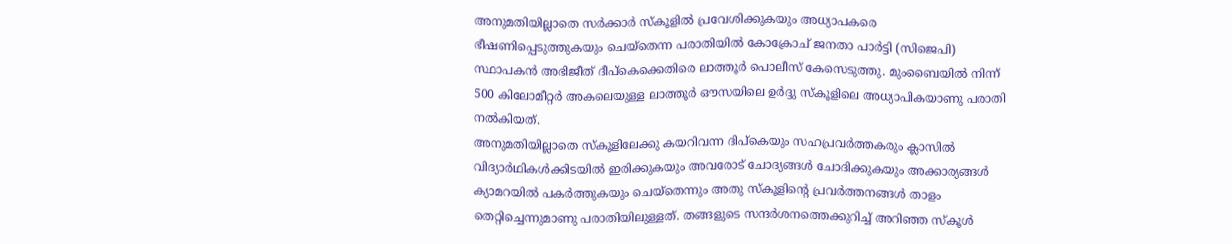അനുമതിയില്ലാതെ സർക്കാർ സ്കൂളിൽ പ്രവേശിക്കുകയും അധ്യാപകരെ ഭീഷണിപ്പെടുത്തുകയും ചെയ്തെന്ന പരാതിയിൽ കോക്രോച് ജനതാ പാർട്ടി (സിജെപി) സ്ഥാപകൻ അഭിജീത് ദീപ്കെക്കെതിരെ ലാത്തൂർ പൊലീസ് കേസെടുത്തു. മുംബൈയിൽ നിന്ന് 500 കിലോമീറ്റർ അകലെയുള്ള ലാത്തൂർ ഔസയിലെ ഉർദ്ദു സ്കൂളിലെ അധ്യാപികയാണു പരാതി നൽകിയത്.
അനുമതിയില്ലാതെ സ്കൂളിലേക്കു കയറിവന്ന ദിപ്കെയും സഹപ്രവർത്തകരും ക്ലാസിൽ വിദ്യാർഥികൾക്കിടയിൽ ഇരിക്കുകയും അവരോട് ചോദ്യങ്ങൾ ചോദിക്കുകയും അക്കാര്യങ്ങൾ ക്യാമറയിൽ പകർത്തുകയും ചെയ്തെന്നും അതു സ്കൂളിന്റെ പ്രവർത്തനങ്ങൾ താളം തെറ്റിച്ചെന്നുമാണു പരാതിയിലുള്ളത്. തങ്ങളുടെ സന്ദർശനത്തെക്കുറിച്ച് അറിഞ്ഞ സ്കൂൾ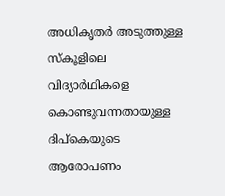അധികൃതർ അടുത്തുള്ള സ്കൂളിലെ വിദ്യാർഥികളെ കൊണ്ടുവന്നതായുള്ള ദിപ്കെയുടെ ആരോപണം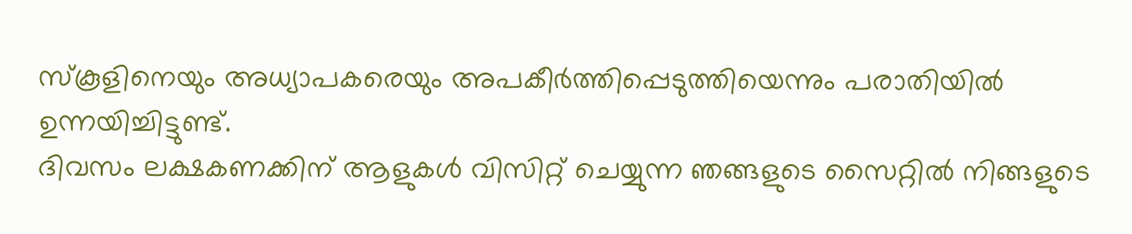സ്കൂളിനെയും അധ്യാപകരെയും അപകീർത്തിപ്പെടുത്തിയെന്നും പരാതിയിൽ ഉന്നയിച്ചിട്ടുണ്ട്.
ദിവസം ലക്ഷകണക്കിന് ആളുകൾ വിസിറ്റ് ചെയ്യുന്ന ഞങ്ങളുടെ സൈറ്റിൽ നിങ്ങളുടെ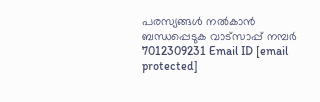പരസ്യങ്ങൾ നൽകാൻ ബന്ധപ്പെടുക വാട്സാപ്പ് നമ്പർ 7012309231 Email ID [email protected]